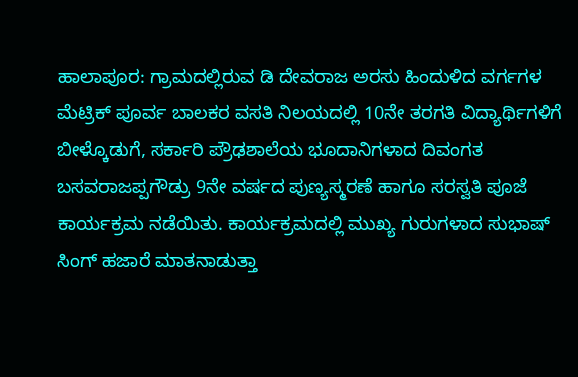ಹಾಲಾಪೂರ: ಗ್ರಾಮದಲ್ಲಿರುವ ಡಿ ದೇವರಾಜ ಅರಸು ಹಿಂದುಳಿದ ವರ್ಗಗಳ ಮೆಟ್ರಿಕ್ ಪೂರ್ವ ಬಾಲಕರ ವಸತಿ ನಿಲಯದಲ್ಲಿ 10ನೇ ತರಗತಿ ವಿದ್ಯಾರ್ಥಿಗಳಿಗೆ ಬೀಳ್ಕೊಡುಗೆ, ಸರ್ಕಾರಿ ಪ್ರೌಢಶಾಲೆಯ ಭೂದಾನಿಗಳಾದ ದಿವಂಗತ ಬಸವರಾಜಪ್ಪಗೌಡ್ರು 9ನೇ ವರ್ಷದ ಪುಣ್ಯಸ್ಮರಣೆ ಹಾಗೂ ಸರಸ್ವತಿ ಪೂಜೆ ಕಾರ್ಯಕ್ರಮ ನಡೆಯಿತು. ಕಾರ್ಯಕ್ರಮದಲ್ಲಿ ಮುಖ್ಯ ಗುರುಗಳಾದ ಸುಭಾಷ್ ಸಿಂಗ್ ಹಜಾರೆ ಮಾತನಾಡುತ್ತಾ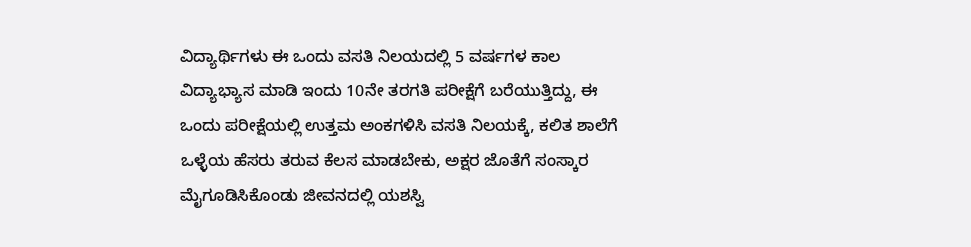ವಿದ್ಯಾರ್ಥಿಗಳು ಈ ಒಂದು ವಸತಿ ನಿಲಯದಲ್ಲಿ 5 ವರ್ಷಗಳ ಕಾಲ ವಿದ್ಯಾಭ್ಯಾಸ ಮಾಡಿ ಇಂದು 10ನೇ ತರಗತಿ ಪರೀಕ್ಷೆಗೆ ಬರೆಯುತ್ತಿದ್ದು, ಈ ಒಂದು ಪರೀಕ್ಷೆಯಲ್ಲಿ ಉತ್ತಮ ಅಂಕಗಳಿಸಿ ವಸತಿ ನಿಲಯಕ್ಕೆ, ಕಲಿತ ಶಾಲೆಗೆ ಒಳ್ಳೆಯ ಹೆಸರು ತರುವ ಕೆಲಸ ಮಾಡಬೇಕು, ಅಕ್ಷರ ಜೊತೆಗೆ ಸಂಸ್ಕಾರ ಮೈಗೂಡಿಸಿಕೊಂಡು ಜೀವನದಲ್ಲಿ ಯಶಸ್ವಿ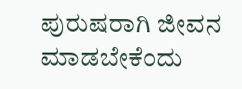ಪುರುಷರಾಗಿ ಜೀವನ ಮಾಡಬೇಕೆಂದು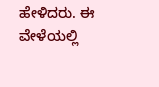ಹೇಳಿದರು. ಈ ವೇಳೆಯಲ್ಲಿ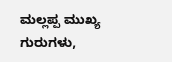ಮಲ್ಲಪ್ಪ ಮುಖ್ಯ ಗುರುಗಳು,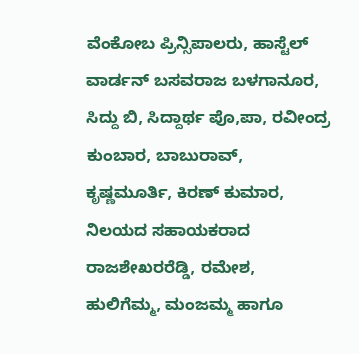ವೆಂಕೋಬ ಪ್ರಿನ್ಸಿಪಾಲರು, ಹಾಸ್ಟೆಲ್ ವಾರ್ಡನ್ ಬಸವರಾಜ ಬಳಗಾನೂರ, ಸಿದ್ದು ಬಿ, ಸಿದ್ದಾರ್ಥ ಪೊ,ಪಾ, ರವೀಂದ್ರ ಕುಂಬಾರ, ಬಾಬುರಾವ್, ಕೃಷ್ಣಮೂರ್ತಿ, ಕಿರಣ್ ಕುಮಾರ, ನಿಲಯದ ಸಹಾಯಕರಾದ ರಾಜಶೇಖರರೆಡ್ಡಿ, ರಮೇಶ, ಹುಲಿಗೆಮ್ಮ, ಮಂಜಮ್ಮ ಹಾಗೂ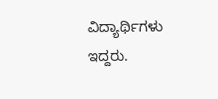ವಿದ್ಯಾರ್ಥಿಗಳು ಇದ್ದರು.